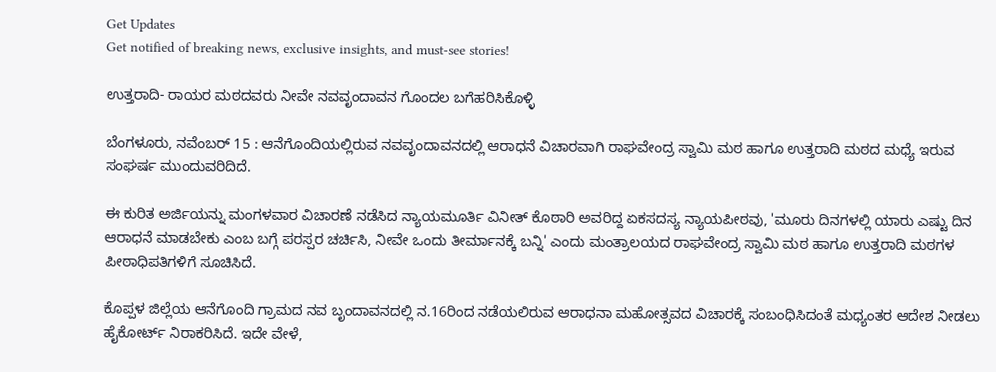Get Updates
Get notified of breaking news, exclusive insights, and must-see stories!

ಉತ್ತರಾದಿ- ರಾಯರ ಮಠದವರು ನೀವೇ ನವವೃಂದಾವನ ಗೊಂದಲ ಬಗೆಹರಿಸಿಕೊಳ್ಳಿ

ಬೆಂಗಳೂರು, ನವೆಂಬರ್ 15 : ಆನೆಗೊಂದಿಯಲ್ಲಿರುವ ನವವೃಂದಾವನದಲ್ಲಿ ಆರಾಧನೆ ವಿಚಾರವಾಗಿ ರಾಘವೇಂದ್ರ ಸ್ವಾಮಿ ಮಠ ಹಾಗೂ ಉತ್ತರಾದಿ ಮಠದ ಮಧ್ಯೆ ಇರುವ ಸಂಘರ್ಷ ಮುಂದುವರಿದಿದೆ.

ಈ ಕುರಿತ ಅರ್ಜಿಯನ್ನು ಮಂಗಳವಾರ ವಿಚಾರಣೆ ನಡೆಸಿದ ನ್ಯಾಯಮೂರ್ತಿ ವಿನೀತ್ ಕೊಠಾರಿ ಅವರಿದ್ದ ಏಕಸದಸ್ಯ ನ್ಯಾಯಪೀಠವು, 'ಮೂರು ದಿನಗಳಲ್ಲಿ ಯಾರು ಎಷ್ಟು ದಿನ ಆರಾಧನೆ ಮಾಡಬೇಕು ಎಂಬ ಬಗ್ಗೆ ಪರಸ್ಪರ ಚರ್ಚಿಸಿ, ನೀವೇ ಒಂದು ತೀರ್ಮಾನಕ್ಕೆ ಬನ್ನಿ' ಎಂದು ಮಂತ್ರಾಲಯದ ರಾಘವೇಂದ್ರ ಸ್ವಾಮಿ ಮಠ ಹಾಗೂ ಉತ್ತರಾದಿ ಮಠಗಳ ಪೀಠಾಧಿಪತಿಗಳಿಗೆ ಸೂಚಿಸಿದೆ.

ಕೊಪ್ಪಳ ಜಿಲ್ಲೆಯ ಆನೆಗೊಂದಿ ಗ್ರಾಮದ ನವ ಬೃಂದಾವನದಲ್ಲಿ ನ.16ರಿಂದ ನಡೆಯಲಿರುವ ಆರಾಧನಾ ಮಹೋತ್ಸವದ ವಿಚಾರಕ್ಕೆ ಸಂಬಂಧಿಸಿದಂತೆ ಮಧ್ಯಂತರ ಆದೇಶ ನೀಡಲು ಹೈಕೋರ್ಟ್ ನಿರಾಕರಿಸಿದೆ. ಇದೇ ವೇಳೆ,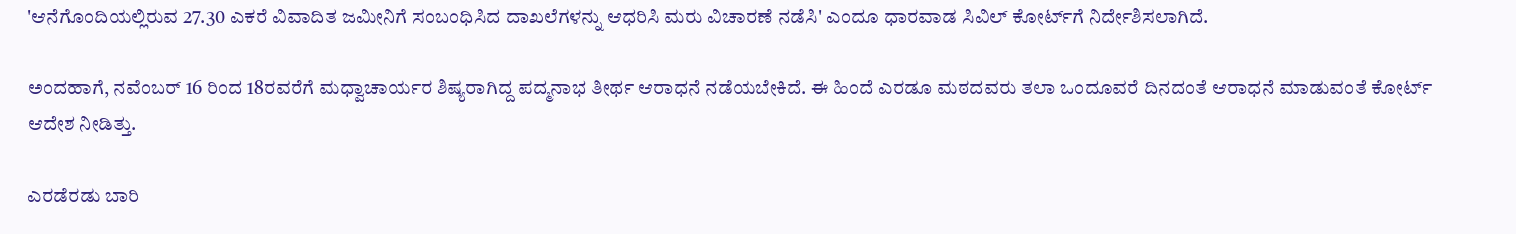'ಆನೆಗೊಂದಿಯಲ್ಲಿರುವ 27.30 ಎಕರೆ ವಿವಾದಿತ ಜಮೀನಿಗೆ ಸಂಬಂಧಿಸಿದ ದಾಖಲೆಗಳನ್ನು ಆಧರಿಸಿ ಮರು ವಿಚಾರಣೆ ನಡೆಸಿ' ಎಂದೂ ಧಾರವಾಡ ಸಿವಿಲ್ ಕೋರ್ಟ್‌ಗೆ ನಿರ್ದೇಶಿಸಲಾಗಿದೆ.

ಅಂದಹಾಗೆ, ನವೆಂಬರ್ 16 ರಿಂದ 18ರವರೆಗೆ ಮಧ್ವಾಚಾರ್ಯರ ಶಿಷ್ಯರಾಗಿದ್ದ ಪದ್ಮನಾಭ ತೀರ್ಥ ಆರಾಧನೆ ನಡೆಯಬೇಕಿದೆ. ಈ ಹಿಂದೆ ಎರಡೂ ಮಠದವರು ತಲಾ ಒಂದೂವರೆ ದಿನದಂತೆ ಆರಾಧನೆ ಮಾಡುವಂತೆ ಕೋರ್ಟ್ ಆದೇಶ ನೀಡಿತ್ತು.

ಎರಡೆರಡು ಬಾರಿ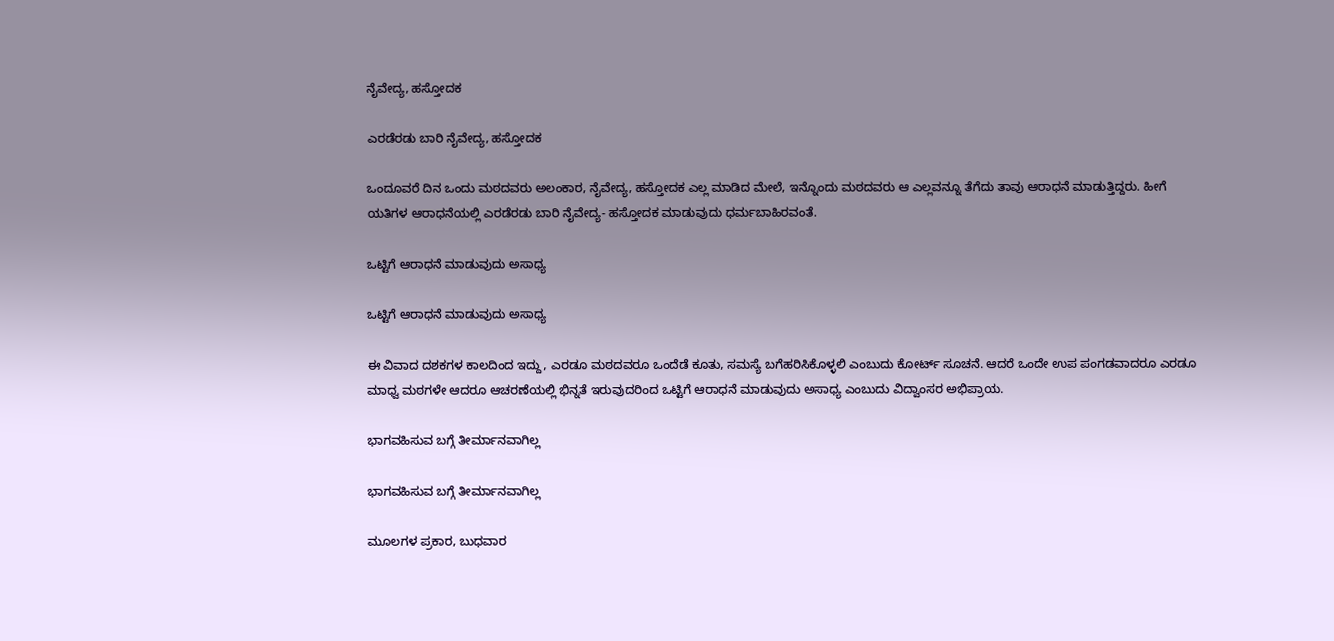ನೈವೇದ್ಯ, ಹಸ್ತೋದಕ

ಎರಡೆರಡು ಬಾರಿ ನೈವೇದ್ಯ, ಹಸ್ತೋದಕ

ಒಂದೂವರೆ ದಿನ ಒಂದು ಮಠದವರು ಅಲಂಕಾರ, ನೈವೇದ್ಯ, ಹಸ್ತೋದಕ ಎಲ್ಲ ಮಾಡಿದ ಮೇಲೆ, ಇನ್ನೊಂದು ಮಠದವರು ಆ ಎಲ್ಲವನ್ನೂ ತೆಗೆದು ತಾವು ಆರಾಧನೆ ಮಾಡುತ್ತಿದ್ದರು. ಹೀಗೆ ಯತಿಗಳ ಆರಾಧನೆಯಲ್ಲಿ ಎರಡೆರಡು ಬಾರಿ ನೈವೇದ್ಯ- ಹಸ್ತೋದಕ ಮಾಡುವುದು ಧರ್ಮಬಾಹಿರವಂತೆ.

ಒಟ್ಟಿಗೆ ಆರಾಧನೆ ಮಾಡುವುದು ಅಸಾಧ್ಯ

ಒಟ್ಟಿಗೆ ಆರಾಧನೆ ಮಾಡುವುದು ಅಸಾಧ್ಯ

ಈ ವಿವಾದ ದಶಕಗಳ ಕಾಲದಿಂದ ಇದ್ದು, ಎರಡೂ ಮಠದವರೂ ಒಂದೆಡೆ ಕೂತು, ಸಮಸ್ಯೆ ಬಗೆಹರಿಸಿಕೊಳ್ಳಲಿ ಎಂಬುದು ಕೋರ್ಟ್ ಸೂಚನೆ. ಆದರೆ ಒಂದೇ ಉಪ ಪಂಗಡವಾದರೂ ಎರಡೂ ಮಾಧ್ವ ಮಠಗಳೇ ಆದರೂ ಆಚರಣೆಯಲ್ಲಿ ಭಿನ್ನತೆ ಇರುವುದರಿಂದ ಒಟ್ಟಿಗೆ ಆರಾಧನೆ ಮಾಡುವುದು ಅಸಾಧ್ಯ ಎಂಬುದು ವಿದ್ವಾಂಸರ ಅಭಿಪ್ರಾಯ.

ಭಾಗವಹಿಸುವ ಬಗ್ಗೆ ತೀರ್ಮಾನವಾಗಿಲ್ಲ

ಭಾಗವಹಿಸುವ ಬಗ್ಗೆ ತೀರ್ಮಾನವಾಗಿಲ್ಲ

ಮೂಲಗಳ ಪ್ರಕಾರ, ಬುಧವಾರ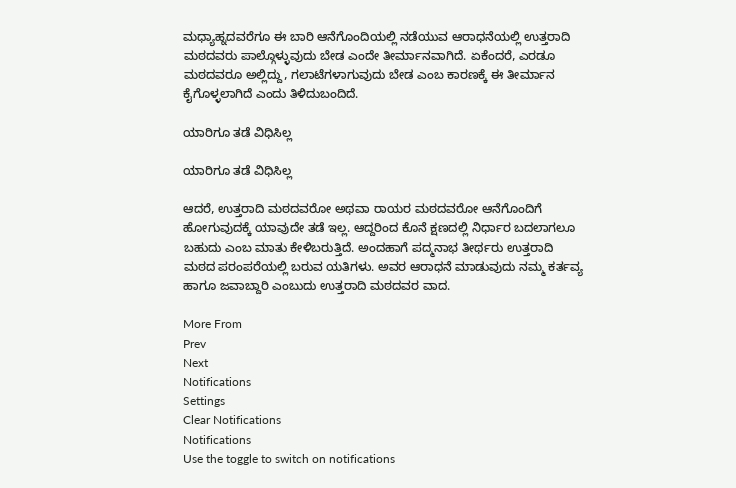ಮಧ್ಯಾಹ್ನದವರೆಗೂ ಈ ಬಾರಿ ಆನೆಗೊಂದಿಯಲ್ಲಿ ನಡೆಯುವ ಆರಾಧನೆಯಲ್ಲಿ ಉತ್ತರಾದಿ ಮಠದವರು ಪಾಲ್ಗೊಳ್ಳುವುದು ಬೇಡ ಎಂದೇ ತೀರ್ಮಾನವಾಗಿದೆ. ಏಕೆಂದರೆ, ಎರಡೂ ಮಠದವರೂ ಅಲ್ಲಿದ್ದು, ಗಲಾಟೆಗಳಾಗುವುದು ಬೇಡ ಎಂಬ ಕಾರಣಕ್ಕೆ ಈ ತೀರ್ಮಾನ ಕೈಗೊಳ್ಳಲಾಗಿದೆ ಎಂದು ತಿಳಿದುಬಂದಿದೆ.

ಯಾರಿಗೂ ತಡೆ ವಿಧಿಸಿಲ್ಲ

ಯಾರಿಗೂ ತಡೆ ವಿಧಿಸಿಲ್ಲ

ಆದರೆ, ಉತ್ತರಾದಿ ಮಠದವರೋ ಅಥವಾ ರಾಯರ ಮಠದವರೋ ಆನೆಗೊಂದಿಗೆ ಹೋಗುವುದಕ್ಕೆ ಯಾವುದೇ ತಡೆ ಇಲ್ಲ. ಆದ್ದರಿಂದ ಕೊನೆ ಕ್ಷಣದಲ್ಲಿ ನಿರ್ಧಾರ ಬದಲಾಗಲೂ ಬಹುದು ಎಂಬ ಮಾತು ಕೇಳಿಬರುತ್ತಿದೆ. ಅಂದಹಾಗೆ ಪದ್ಮನಾಭ ತೀರ್ಥರು ಉತ್ತರಾದಿ ಮಠದ ಪರಂಪರೆಯಲ್ಲಿ ಬರುವ ಯತಿಗಳು. ಅವರ ಆರಾಧನೆ ಮಾಡುವುದು ನಮ್ಮ ಕರ್ತವ್ಯ ಹಾಗೂ ಜವಾಬ್ದಾರಿ ಎಂಬುದು ಉತ್ತರಾದಿ ಮಠದವರ ವಾದ.

More From
Prev
Next
Notifications
Settings
Clear Notifications
Notifications
Use the toggle to switch on notifications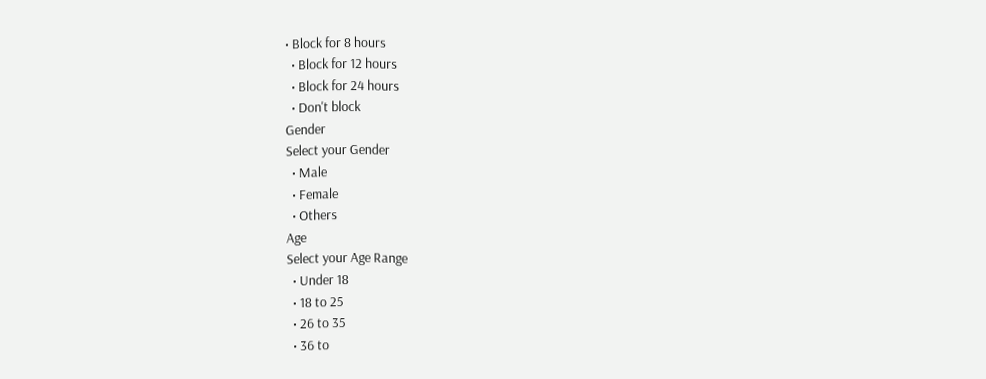• Block for 8 hours
  • Block for 12 hours
  • Block for 24 hours
  • Don't block
Gender
Select your Gender
  • Male
  • Female
  • Others
Age
Select your Age Range
  • Under 18
  • 18 to 25
  • 26 to 35
  • 36 to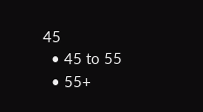45
  • 45 to 55
  • 55+